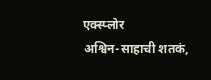एक्स्प्लोर
अश्विन-साहाची शतकं,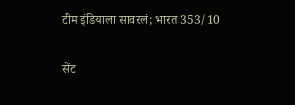टीम इंडियाला सावरलं; भारत 353/10

सेंट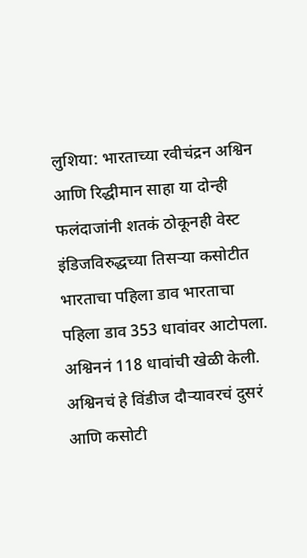लुशिया: भारताच्या रवीचंद्रन अश्विन आणि रिद्धीमान साहा या दोन्ही फलंदाजांनी शतकं ठोकूनही वेस्ट इंडिजविरुद्धच्या तिसऱ्या कसोटीत भारताचा पहिला डाव भारताचा पहिला डाव 353 धावांवर आटोपला. अश्विननं 118 धावांची खेळी केली. अश्विनचं हे विंडीज दौऱ्यावरचं दुसरं आणि कसोटी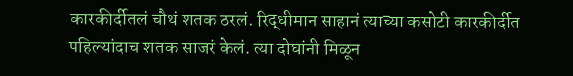कारकीर्दीतलं चौथं शतक ठरलं. रिद्धीमान साहानं त्याच्या कसोटी कारकीर्दीत पहिल्यांदाच शतक साजरं केलं. त्या दोघांनी मिळून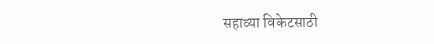सहाव्या विकेटसाठी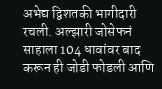अभेद्य द्विशतकी भागीदारी रचली. अल्झारी जोसेफनं साहाला 104 धावांवर बाद करून ही जोडी फोडली आणि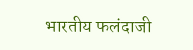भारतीय फलंदाजी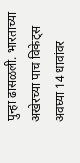पुन्हा ढासळली. भारताच्या अखेरच्या पाच विकेट्स अवघ्या 14 धावांवर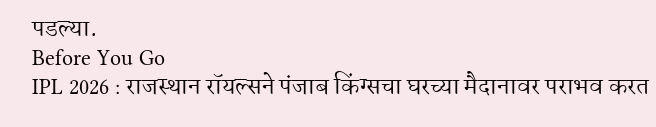पडल्या.
Before You Go
IPL 2026 : राजस्थान रॉयल्सने पंजाब किंग्सचा घरच्या मैदानावर पराभव करत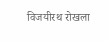विजयीरथ रोखला